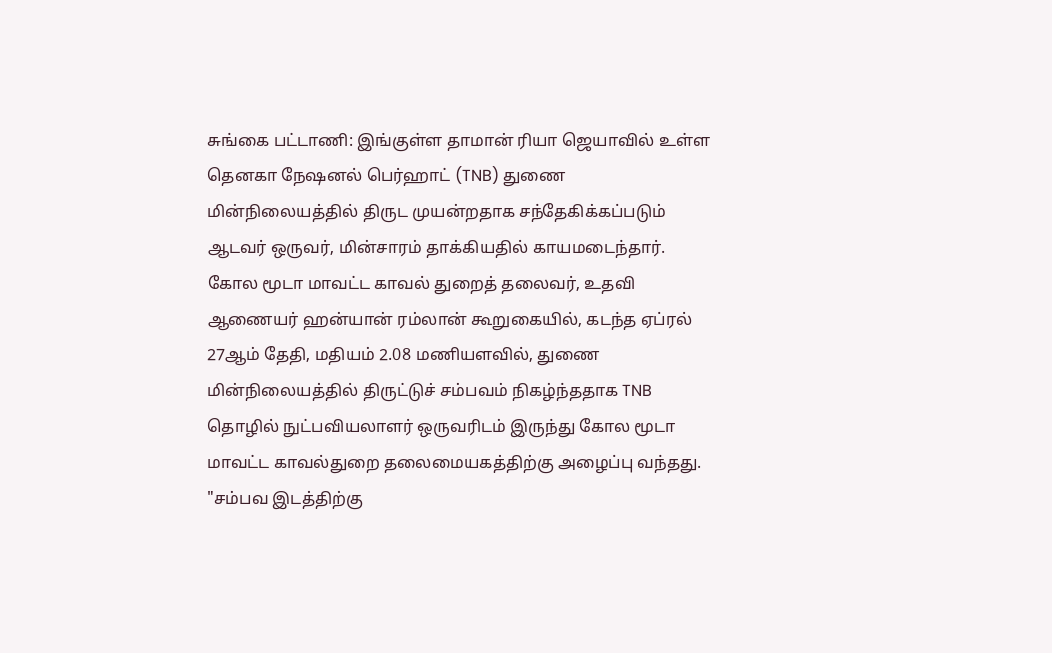சுங்கை பட்டாணி: இங்குள்ள தாமான் ரியா ஜெயாவில் உள்ள தெனகா நேஷனல் பெர்ஹாட் (TNB) துணை மின்நிலையத்தில் திருட முயன்றதாக சந்தேகிக்கப்படும் ஆடவர் ஒருவர், மின்சாரம் தாக்கியதில் காயமடைந்தார்.
கோல மூடா மாவட்ட காவல் துறைத் தலைவர், உதவி ஆணையர் ஹன்யான் ரம்லான் கூறுகையில், கடந்த ஏப்ரல் 27ஆம் தேதி, மதியம் 2.08 மணியளவில், துணை மின்நிலையத்தில் திருட்டுச் சம்பவம் நிகழ்ந்ததாக TNB தொழில் நுட்பவியலாளர் ஒருவரிடம் இருந்து கோல மூடா மாவட்ட காவல்துறை தலைமையகத்திற்கு அழைப்பு வந்தது.
"சம்பவ இடத்திற்கு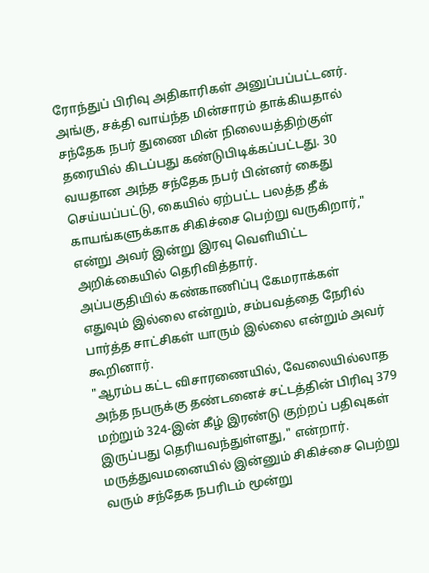ரோந்துப் பிரிவு அதிகாரிகள் அனுப்பப்பட்டனர். அங்கு, சக்தி வாய்ந்த மின்சாரம் தாக்கியதால் சந்தேக நபர் துணை மின் நிலையத்திற்குள் தரையில் கிடப்பது கண்டுபிடிக்கப்பட்டது. 30 வயதான அந்த சந்தேக நபர் பின்னர் கைது செய்யப்பட்டு, கையில் ஏற்பட்ட பலத்த தீக் காயங்களுக்காக சிகிச்சை பெற்று வருகிறார்," என்று அவர் இன்று இரவு வெளியிட்ட அறிக்கையில் தெரிவித்தார்.
அப்பகுதியில் கண்காணிப்பு கேமராக்கள் எதுவும் இல்லை என்றும், சம்பவத்தை நேரில் பார்த்த சாட்சிகள் யாரும் இல்லை என்றும் அவர் கூறினார்.
"ஆரம்ப கட்ட விசாரணையில், வேலையில்லாத அந்த நபருக்கு தண்டனைச் சட்டத்தின் பிரிவு 379 மற்றும் 324-இன் கீழ் இரண்டு குற்றப் பதிவுகள் இருப்பது தெரியவந்துள்ளது," என்றார்.
மருத்துவமனையில் இன்னும் சிகிச்சை பெற்று வரும் சந்தேக நபரிடம் மூன்று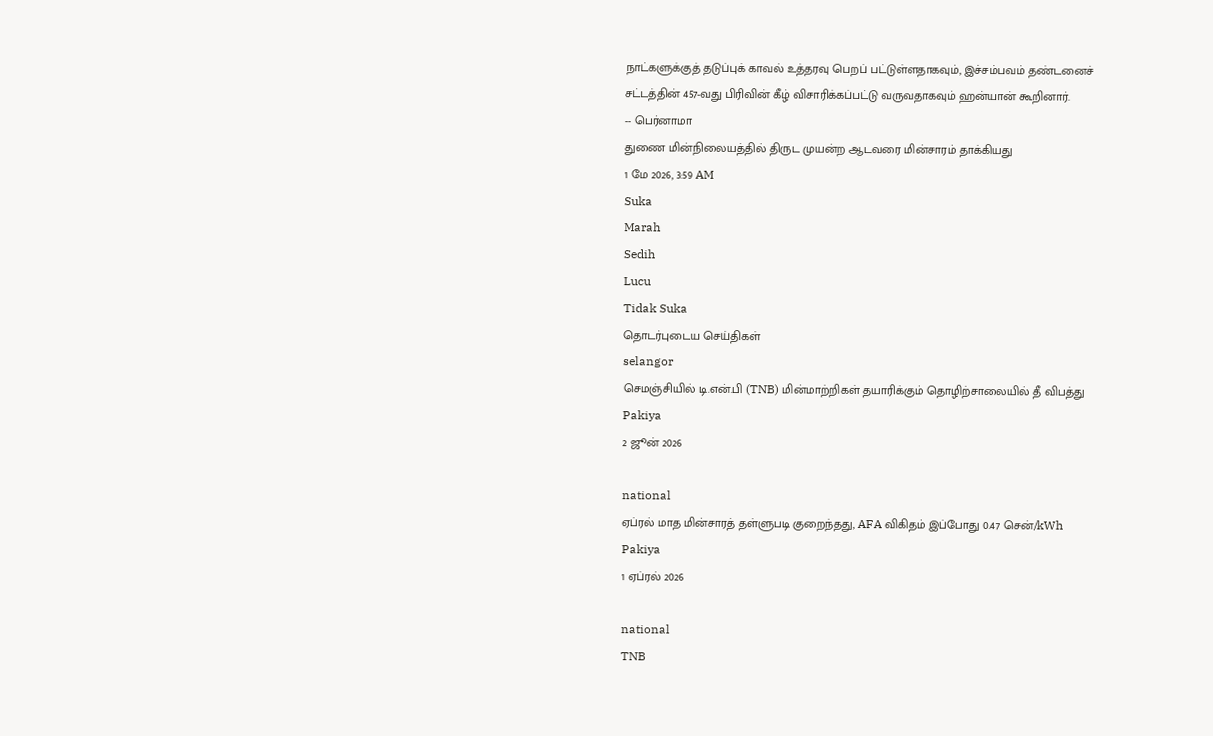நாட்களுக்குத் தடுப்புக் காவல் உத்தரவு பெறப் பட்டுள்ளதாகவும், இச்சம்பவம் தண்டனைச் சட்டத்தின் 457-வது பிரிவின் கீழ் விசாரிக்கப்பட்டு வருவதாகவும் ஹன்யான் கூறினார்.
-- பெர்னாமா
துணை மின்நிலையத்தில் திருட முயன்ற ஆடவரை மின்சாரம் தாக்கியது
1 மே 2026, 3:59 AM
Suka
Marah
Sedih
Lucu
Tidak Suka
தொடர்புடைய செய்திகள்
selangor
செமஞ்சியில் டி.என்.பி (TNB) மின்மாற்றிகள் தயாரிக்கும் தொழிற்சாலையில் தீ விபத்து
Pakiya
2 ஜூன் 2026

national
ஏப்ரல் மாத மின்சாரத் தள்ளுபடி குறைந்தது, AFA விகிதம் இப்போது 0.47 சென்/kWh
Pakiya
1 ஏப்ரல் 2026

national
TNB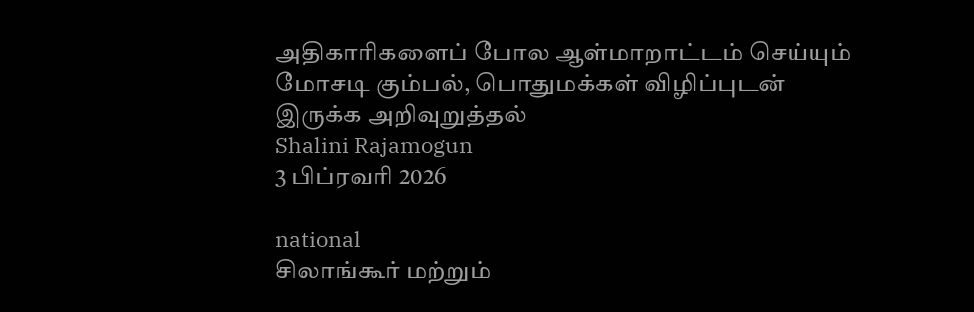அதிகாரிகளைப் போல ஆள்மாறாட்டம் செய்யும் மோசடி கும்பல், பொதுமக்கள் விழிப்புடன் இருக்க அறிவுறுத்தல்
Shalini Rajamogun
3 பிப்ரவரி 2026

national
சிலாங்கூர் மற்றும்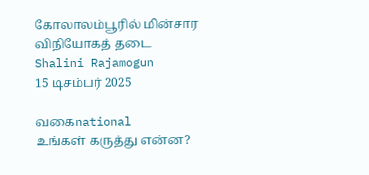கோலாலம்பூரில் மின்சார விநியோகத் தடை
Shalini Rajamogun
15 டிசம்பர் 2025

வகைnational
உங்கள் கருத்து என்ன?